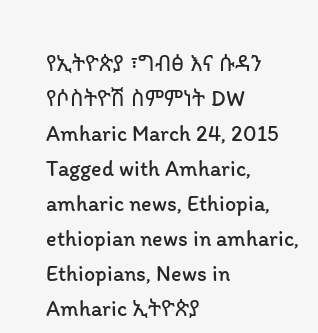የኢትዮጵያ ፣ግብፅ እና ሱዳን የሶስትዮሽ ስምምነት DW Amharic March 24, 2015 Tagged with Amharic, amharic news, Ethiopia, ethiopian news in amharic, Ethiopians, News in Amharic ኢትዮጵያ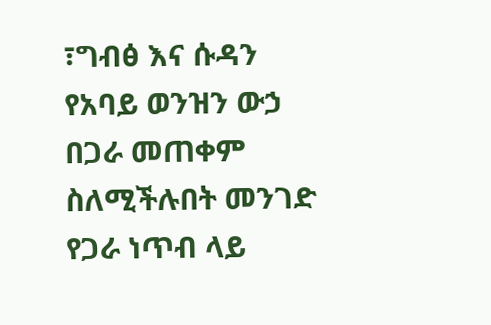፣ግብፅ እና ሱዳን የአባይ ወንዝን ውኃ በጋራ መጠቀም ስለሚችሉበት መንገድ የጋራ ነጥብ ላይ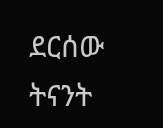ደርሰው ትናንት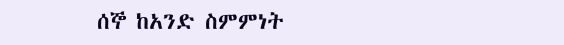ሰኞ ከአንድ ስምምነት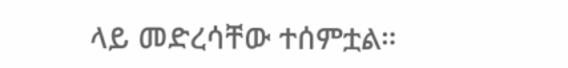ላይ መድረሳቸው ተሰምቷል።